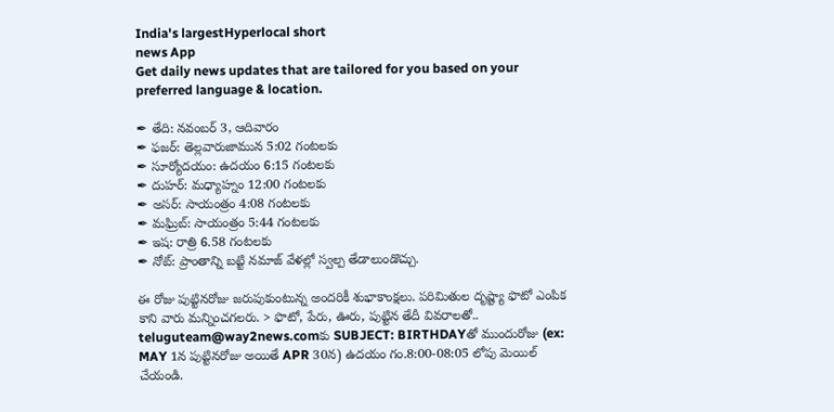India's largestHyperlocal short
news App
Get daily news updates that are tailored for you based on your preferred language & location.

✒ తేది: నవంబర్ 3, ఆదివారం
✒ ఫజర్: తెల్లవారుజామున 5:02 గంటలకు
✒ సూర్యోదయం: ఉదయం 6:15 గంటలకు
✒ దుహర్: మధ్యాహ్నం 12:00 గంటలకు
✒ అసర్: సాయంత్రం 4:08 గంటలకు
✒ మఘ్రిబ్: సాయంత్రం 5:44 గంటలకు
✒ ఇష: రాత్రి 6.58 గంటలకు
✒ నోట్: ప్రాంతాన్ని బట్టి నమాజ్ వేళల్లో స్వల్ప తేడాలుండొచ్చు.

ఈ రోజు పుట్టినరోజు జరుపుకుంటున్న అందరికీ శుభాకాంక్షలు. పరిమితుల దృష్ట్యా ఫొటో ఎంపిక కాని వారు మన్నించగలరు. > ఫొటో, పేరు, ఊరు, పుట్టిన తేదీ వివరాలతో.. teluguteam@way2news.comకు SUBJECT: BIRTHDAYతో ముందురోజు (ex: MAY 1న పుట్టినరోజు అయితే APR 30న) ఉదయం గం.8:00-08:05 లోపు మెయిల్ చేయండి.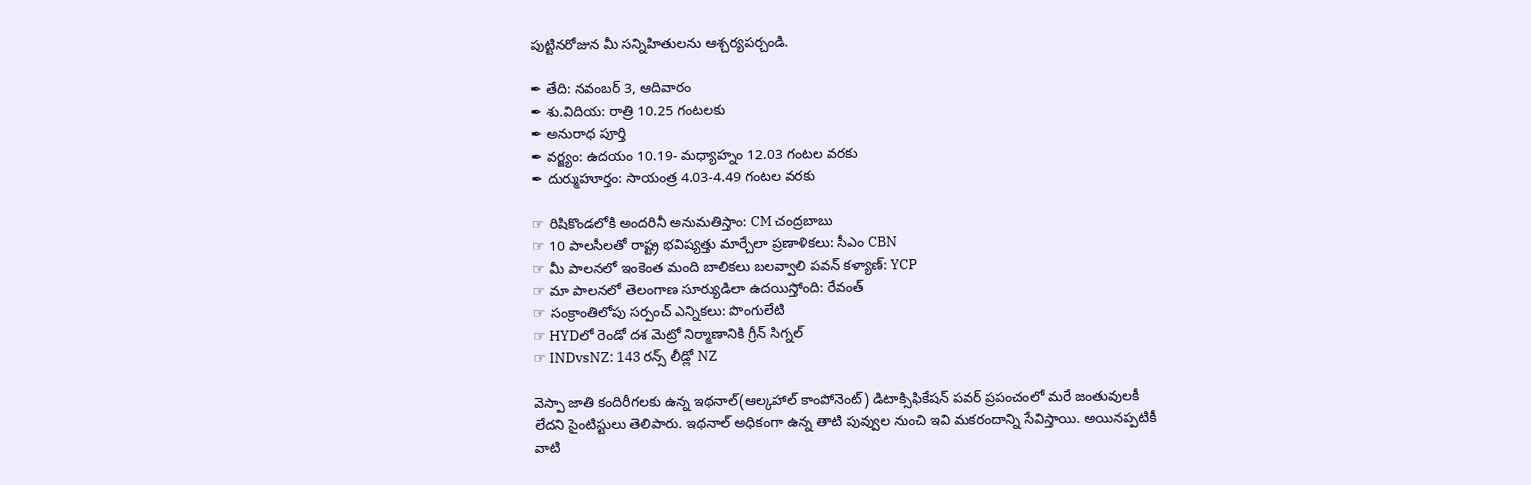పుట్టినరోజున మీ సన్నిహితులను ఆశ్చర్యపర్చండి.

✒ తేది: నవంబర్ 3, ఆదివారం
✒ శు.విదియ: రాత్రి 10.25 గంటలకు
✒ అనురాధ పూర్తి
✒ వర్జ్యం: ఉదయం 10.19- మధ్యాహ్నం 12.03 గంటల వరకు
✒ దుర్ముహూర్తం: సాయంత్ర 4.03-4.49 గంటల వరకు

☞ రిషికొండలోకి అందరినీ అనుమతిస్తాం: CM చంద్రబాబు
☞ 10 పాలసీలతో రాష్ట్ర భవిష్యత్తు మార్చేలా ప్రణాళికలు: సీఎం CBN
☞ మీ పాలనలో ఇంకెంత మంది బాలికలు బలవ్వాలి పవన్ కళ్యాణ్: YCP
☞ మా పాలనలో తెలంగాణ సూర్యుడిలా ఉదయిస్తోంది: రేవంత్
☞ సంక్రాంతిలోపు సర్పంచ్ ఎన్నికలు: పొంగులేటి
☞ HYDలో రెండో దశ మెట్రో నిర్మాణానికి గ్రీన్ సిగ్నల్
☞ INDvsNZ: 143 రన్స్ లీడ్లో NZ

వెస్పా జాతి కందిరీగలకు ఉన్న ఇథనాల్(ఆల్కహాల్ కాంపోనెంట్) డిటాక్సిఫికేషన్ పవర్ ప్రపంచంలో మరే జంతువులకీ లేదని సైంటిస్టులు తెలిపారు. ఇథనాల్ అధికంగా ఉన్న తాటి పువ్వుల నుంచి ఇవి మకరందాన్ని సేవిస్తాయి. అయినప్పటికీ వాటి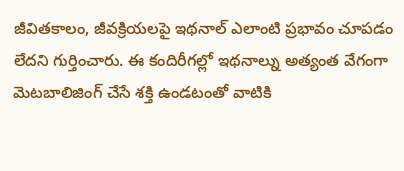జీవితకాలం, జీవక్రియలపై ఇథనాల్ ఎలాంటి ప్రభావం చూపడం లేదని గుర్తించారు. ఈ కందిరీగల్లో ఇథనాల్ను అత్యంత వేగంగా మెటబాలిజింగ్ చేసే శక్తి ఉండటంతో వాటికి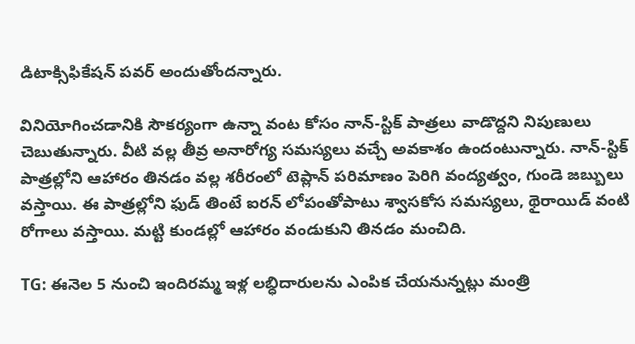డిటాక్సిఫికేషన్ పవర్ అందుతోందన్నారు.

వినియోగించడానికి సౌకర్యంగా ఉన్నా వంట కోసం నాన్-స్టిక్ పాత్రలు వాడొద్దని నిపుణులు చెబుతున్నారు. వీటి వల్ల తీవ్ర అనారోగ్య సమస్యలు వచ్చే అవకాశం ఉందంటున్నారు. నాన్-స్టిక్ పాత్రల్లోని ఆహారం తినడం వల్ల శరీరంలో టెప్లాన్ పరిమాణం పెరిగి వంద్యత్వం, గుండె జబ్బులు వస్తాయి. ఈ పాత్రల్లోని ఫుడ్ తింటే ఐరన్ లోపంతోపాటు శ్వాసకోస సమస్యలు, థైరాయిడ్ వంటి రోగాలు వస్తాయి. మట్టి కుండల్లో ఆహారం వండుకుని తినడం మంచిది.

TG: ఈనెల 5 నుంచి ఇందిరమ్మ ఇళ్ల లబ్ధిదారులను ఎంపిక చేయనున్నట్లు మంత్రి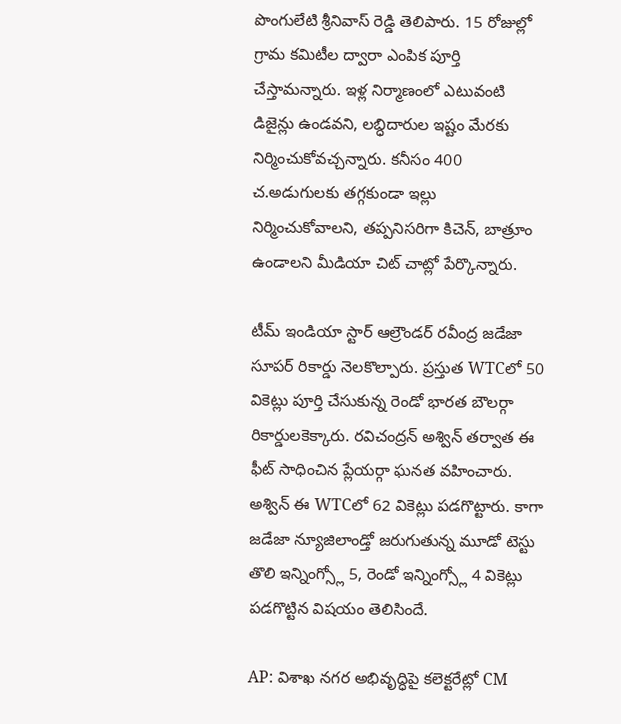పొంగులేటి శ్రీనివాస్ రెడ్డి తెలిపారు. 15 రోజుల్లో గ్రామ కమిటీల ద్వారా ఎంపిక పూర్తి చేస్తామన్నారు. ఇళ్ల నిర్మాణంలో ఎటువంటి డిజైన్లు ఉండవని, లబ్ధిదారుల ఇష్టం మేరకు నిర్మించుకోవచ్చన్నారు. కనీసం 400 చ.అడుగులకు తగ్గకుండా ఇల్లు నిర్మించుకోవాలని, తప్పనిసరిగా కిచెన్, బాత్రూం ఉండాలని మీడియా చిట్ చాట్లో పేర్కొన్నారు.

టీమ్ ఇండియా స్టార్ ఆల్రౌండర్ రవీంద్ర జడేజా సూపర్ రికార్డు నెలకొల్పారు. ప్రస్తుత WTCలో 50 వికెట్లు పూర్తి చేసుకున్న రెండో భారత బౌలర్గా రికార్డులకెక్కారు. రవిచంద్రన్ అశ్విన్ తర్వాత ఈ ఫీట్ సాధించిన ప్లేయర్గా ఘనత వహించారు. అశ్విన్ ఈ WTCలో 62 వికెట్లు పడగొట్టారు. కాగా జడేజా న్యూజిలాండ్తో జరుగుతున్న మూడో టెస్టు తొలి ఇన్నింగ్స్లో 5, రెండో ఇన్నింగ్స్లో 4 వికెట్లు పడగొట్టిన విషయం తెలిసిందే.

AP: విశాఖ నగర అభివృద్ధిపై కలెక్టరేట్లో CM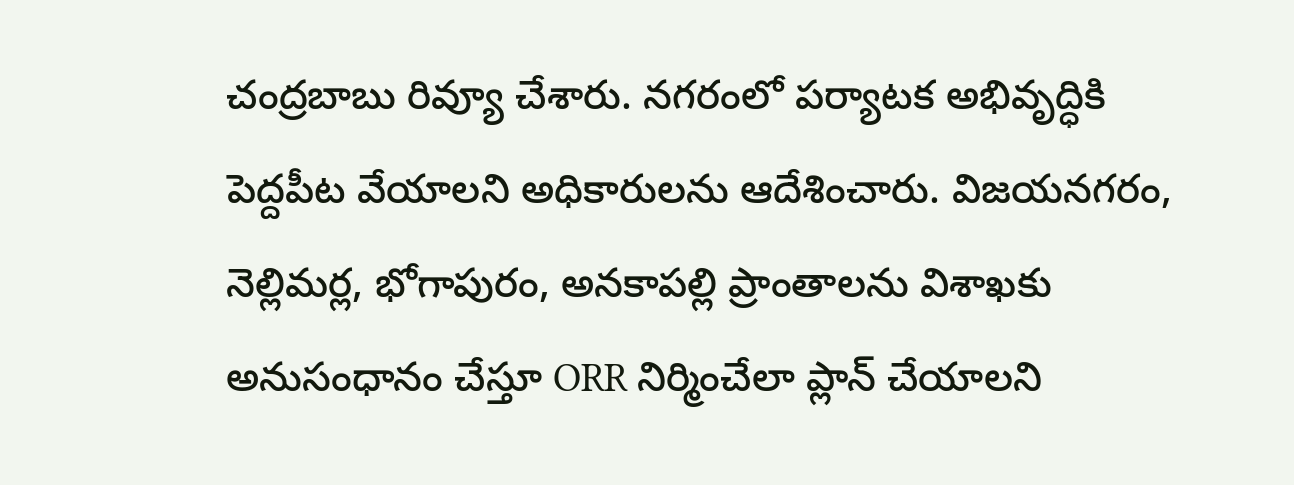చంద్రబాబు రివ్యూ చేశారు. నగరంలో పర్యాటక అభివృద్ధికి పెద్దపీట వేయాలని అధికారులను ఆదేశించారు. విజయనగరం, నెల్లిమర్ల, భోగాపురం, అనకాపల్లి ప్రాంతాలను విశాఖకు అనుసంధానం చేస్తూ ORR నిర్మించేలా ప్లాన్ చేయాలని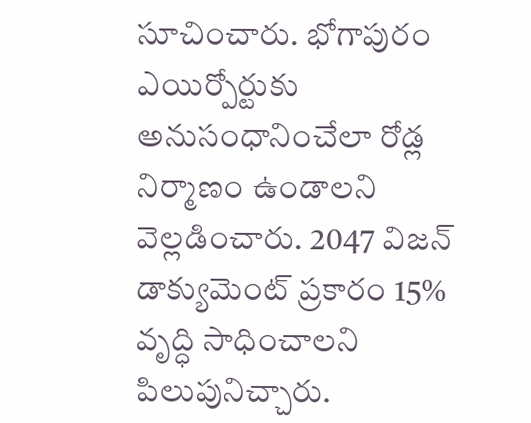సూచించారు. భోగాపురం ఎయిర్పోర్టుకు అనుసంధానించేలా రోడ్ల నిర్మాణం ఉండాలని వెల్లడించారు. 2047 విజన్ డాక్యుమెంట్ ప్రకారం 15% వృద్ధి సాధించాలని పిలుపునిచ్చారు.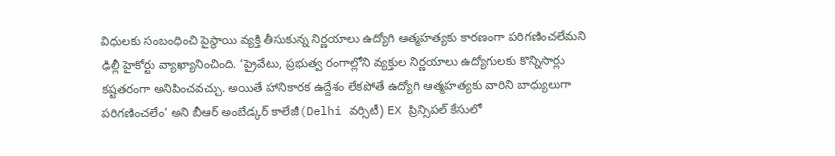విధులకు సంబంధించి పైస్థాయి వ్యక్తి తీసుకున్న నిర్ణయాలు ఉద్యోగి ఆత్మహత్యకు కారణంగా పరిగణించలేమని ఢిల్లీ హైకోర్టు వ్యాఖ్యానించింది. ‘ప్రైవేటు, ప్రభుత్వ రంగాల్లోని వ్యక్తుల నిర్ణయాలు ఉద్యోగులకు కొన్నిసార్లు కష్టతరంగా అనిపించవచ్చు. అయితే హానికారక ఉద్దేశం లేకపోతే ఉద్యోగి ఆత్మహత్యకు వారిని బాధ్యులుగా పరిగణించలేం’ అని బీఆర్ అంబేడ్కర్ కాలేజీ(Delhi వర్సిటీ) EX ప్రిన్సిపల్ కేసులో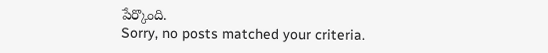పేర్కొంది.
Sorry, no posts matched your criteria.